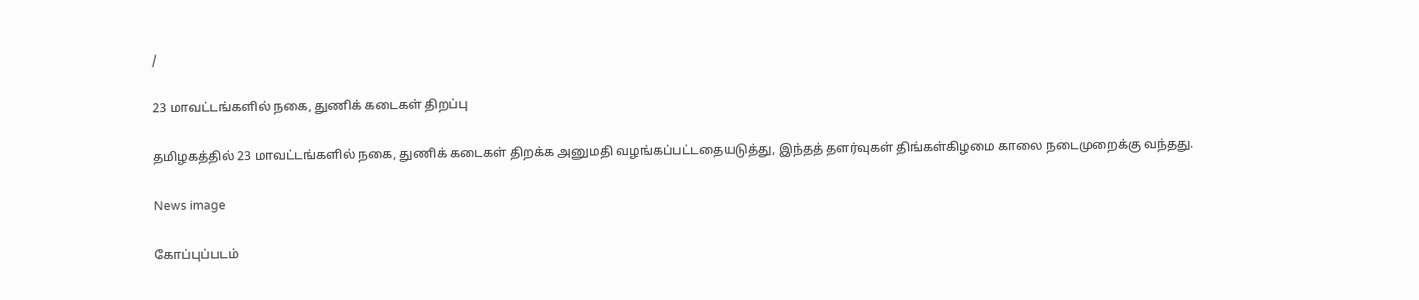/

23 மாவட்டங்களில் நகை, துணிக் கடைகள் திறப்பு

தமிழகத்தில் 23 மாவட்டங்களில் நகை, துணிக் கடைகள் திறக்க அனுமதி வழங்கப்பட்டதையடுத்து, இந்தத் தளர்வுகள் திங்கள்கிழமை காலை நடைமுறைக்கு வந்தது.

News image

கோப்புப்படம்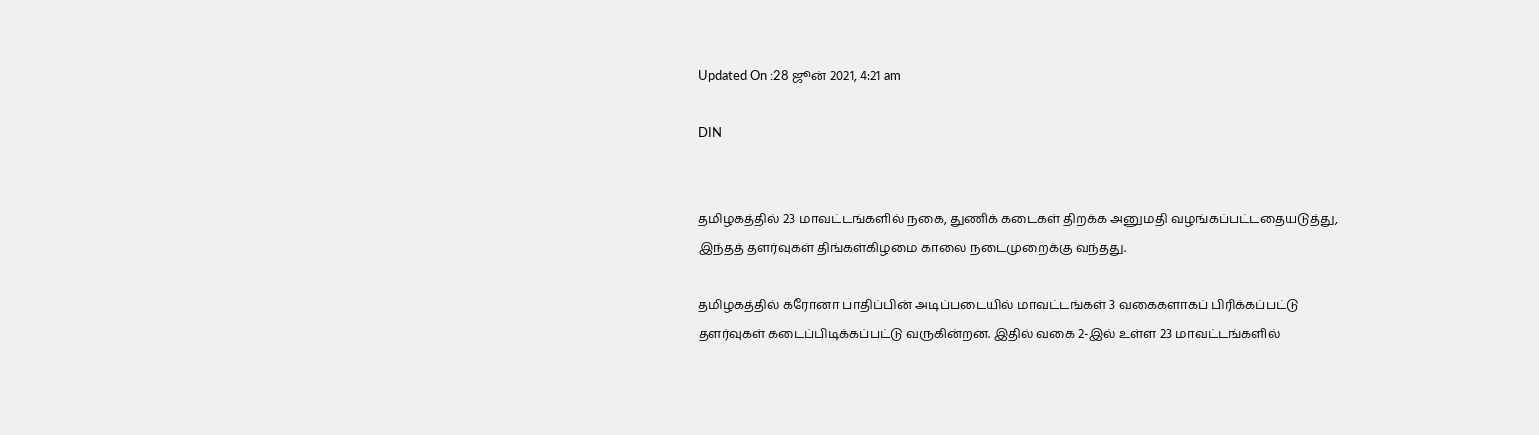Updated On :28 ஜூன் 2021, 4:21 am

DIN


தமிழகத்தில் 23 மாவட்டங்களில் நகை, துணிக் கடைகள் திறக்க அனுமதி வழங்கப்பட்டதையடுத்து, இந்தத் தளர்வுகள் திங்கள்கிழமை காலை நடைமுறைக்கு வந்தது.

தமிழகத்தில் கரோனா பாதிப்பின் அடிப்படையில் மாவட்டங்கள் 3 வகைகளாகப் பிரிக்கப்பட்டு தளர்வுகள் கடைப்பிடிக்கப்பட்டு வருகின்றன. இதில் வகை 2-இல் உள்ள 23 மாவட்டங்களில்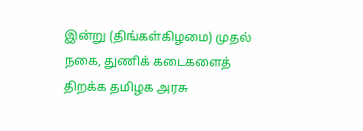இன்று (திங்கள்கிழமை) முதல் நகை, துணிக் கடைகளைத் திறக்க தமிழக அரசு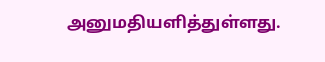அனுமதியளித்துள்ளது.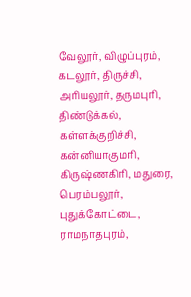வேலூர், விழுப்புரம், கடலூர், திருச்சி, அரியலூர், தருமபுரி, திண்டுக்கல், கள்ளக்குறிச்சி, கன்னியாகுமரி, கிருஷ்ணகிரி, மதுரை, பெரம்பலூர், புதுக்கோட்டை, ராமநாதபுரம்,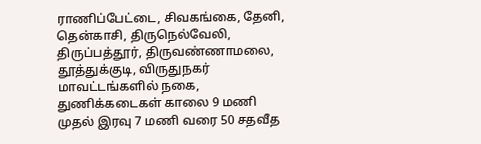ராணிப்பேட்டை, சிவகங்கை, தேனி, தென்காசி, திருநெல்வேலி, திருப்பத்தூர், திருவண்ணாமலை, தூத்துக்குடி, விருதுநகர் மாவட்டங்களில் நகை, துணிக்கடைகள் காலை 9 மணி முதல் இரவு 7 மணி வரை 50 சதவீத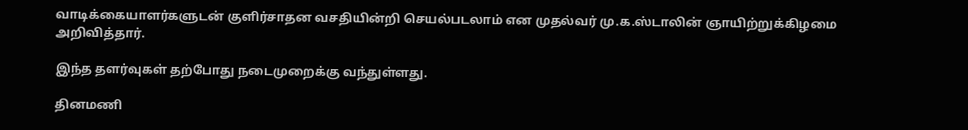வாடிக்கையாளர்களுடன் குளிர்சாதன வசதியின்றி செயல்படலாம் என முதல்வர் மு.க.ஸ்டாலின் ஞாயிற்றுக்கிழமை அறிவித்தார்.

இந்த தளர்வுகள் தற்போது நடைமுறைக்கு வந்துள்ளது.

தினமணி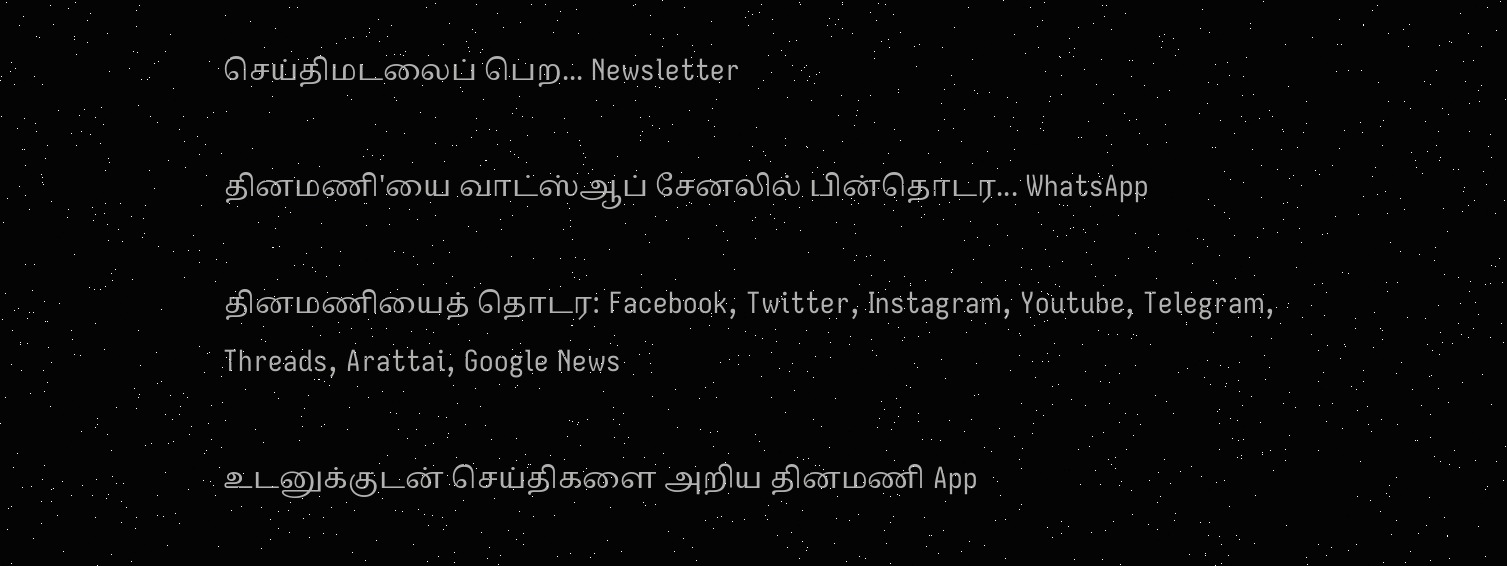செய்திமடலைப் பெற... Newsletter

தினமணி'யை வாட்ஸ்ஆப் சேனலில் பின்தொடர... WhatsApp

தினமணியைத் தொடர: Facebook, Twitter, Instagram, Youtube, Telegram, Threads, Arattai, Google News

உடனுக்குடன் செய்திகளை அறிய தினமணி App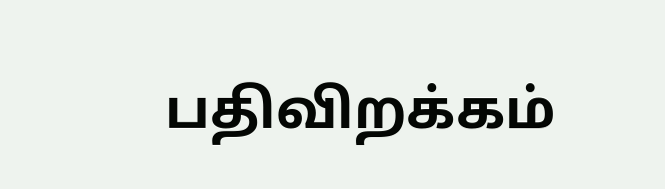பதிவிறக்கம்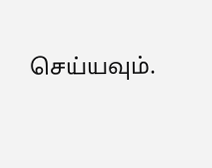செய்யவும்.